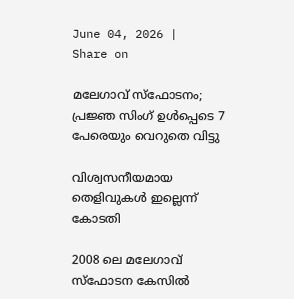June 04, 2026 |
Share on

മലേഗാവ് സ്‌ഫോടനം; പ്രജ്ഞ സിംഗ് ഉള്‍പ്പെടെ 7 പേരെയും വെറുതെ വിട്ടു

വിശ്വസനീയമായ തെളിവുകള്‍ ഇല്ലെന്ന് കോടതി

2008 ലെ മലേഗാവ് സ്‌ഫോടന കേസില്‍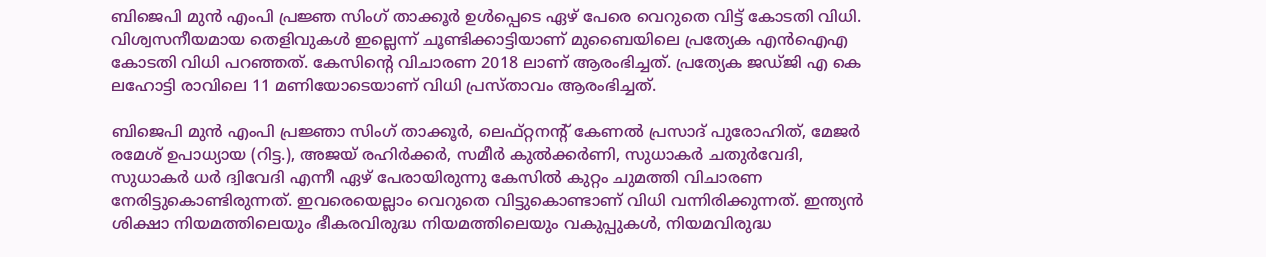ബിജെപി മുന്‍ എംപി പ്രജ്ഞ സിംഗ് താക്കൂര്‍ ഉള്‍പ്പെടെ ഏഴ് പേരെ വെറുതെ വിട്ട് കോടതി വിധി. വിശ്വസനീയമായ തെളിവുകള്‍ ഇല്ലെന്ന് ചൂണ്ടിക്കാട്ടിയാണ് മുബൈയിലെ പ്രത്യേക എന്‍ഐഎ കോടതി വിധി പറഞ്ഞത്. കേസിന്റെ വിചാരണ 2018 ലാണ് ആരംഭിച്ചത്. പ്രത്യേക ജഡ്ജി എ കെ ലഹോട്ടി രാവിലെ 11 മണിയോടെയാണ് വിധി പ്രസ്താവം ആരംഭിച്ചത്.

ബിജെപി മുന്‍ എംപി പ്രജ്ഞാ സിംഗ് താക്കൂര്‍, ലെഫ്റ്റനന്റ് കേണല്‍ പ്രസാദ് പുരോഹിത്, മേജര്‍ രമേശ് ഉപാധ്യായ (റിട്ട.), അജയ് രഹിര്‍ക്കര്‍, സമീര്‍ കുല്‍ക്കര്‍ണി, സുധാകര്‍ ചതുര്‍വേദി, സുധാകര്‍ ധര്‍ ദ്വിവേദി എന്നീ ഏഴ് പേരായിരുന്നു കേസില്‍ കുറ്റം ചുമത്തി വിചാരണ നേരിട്ടുകൊണ്ടിരുന്നത്. ഇവരെയെല്ലാം വെറുതെ വിട്ടുകൊണ്ടാണ് വിധി വന്നിരിക്കുന്നത്. ഇന്ത്യന്‍ ശിക്ഷാ നിയമത്തിലെയും ഭീകരവിരുദ്ധ നിയമത്തിലെയും വകുപ്പുകള്‍, നിയമവിരുദ്ധ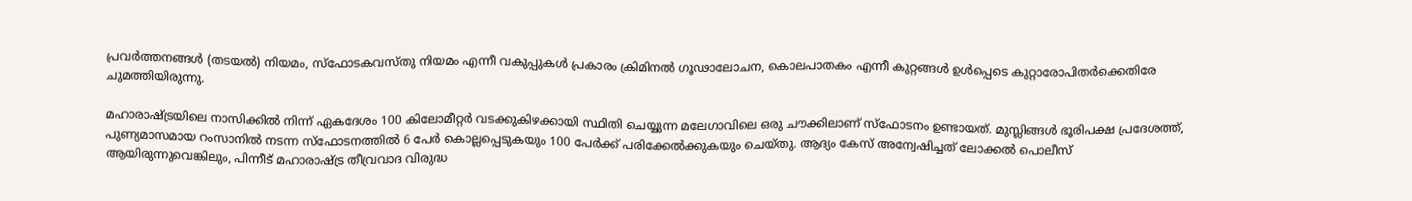പ്രവര്‍ത്തനങ്ങള്‍ (തടയല്‍) നിയമം, സ്‌ഫോടകവസ്തു നിയമം എന്നീ വകുപ്പുകള്‍ പ്രകാരം ക്രിമിനല്‍ ഗൂഢാലോചന, കൊലപാതകം എന്നീ കുറ്റങ്ങള്‍ ഉള്‍പ്പെടെ കുറ്റാരോപിതര്‍ക്കെതിരേ ചുമത്തിയിരുന്നു.

മഹാരാഷ്ട്രയിലെ നാസിക്കില്‍ നിന്ന് ഏകദേശം 100 കിലോമീറ്റര്‍ വടക്കുകിഴക്കായി സ്ഥിതി ചെയ്യുന്ന മലേഗാവിലെ ഒരു ചൗക്കിലാണ് സ്‌ഫോടനം ഉണ്ടായത്. മുസ്ലിങ്ങള്‍ ഭൂരിപക്ഷ പ്രദേശത്ത്, പുണ്യമാസമായ റംസാനില്‍ നടന്ന സ്‌ഫോടനത്തില്‍ 6 പേര്‍ കൊല്ലപ്പെടുകയും 100 പേര്‍ക്ക് പരിക്കേല്‍ക്കുകയും ചെയ്തു. ആദ്യം കേസ് അന്വേഷിച്ചത് ലോക്കല്‍ പൊലീസ് ആയിരുന്നുവെങ്കിലും, പിന്നീട് മഹാരാഷ്ട്ര തീവ്രവാദ വിരുദ്ധ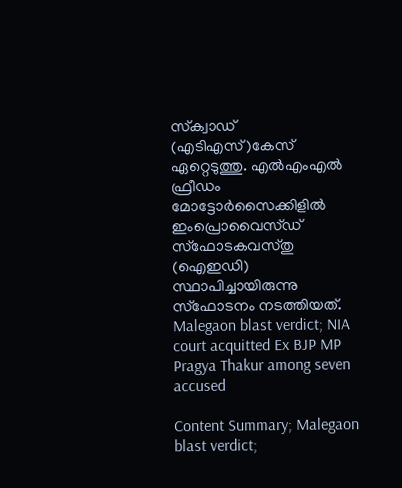സ്‌ക്വാഡ് (എടിഎസ്)കേസ് ഏറ്റെടുത്തു. എല്‍എംഎല്‍ ഫ്രീഡം മോട്ടോര്‍സൈക്കിളില്‍ ഇംപ്രൊവൈസ്ഡ് സ്‌ഫോടകവസ്തു (ഐഇഡി) സ്ഥാപിച്ചായിരുന്നു സ്‌ഫോടനം നടത്തിയത്.  Malegaon blast verdict; NIA court acquitted Ex BJP MP Pragya Thakur among seven accused

Content Summary; Malegaon blast verdict;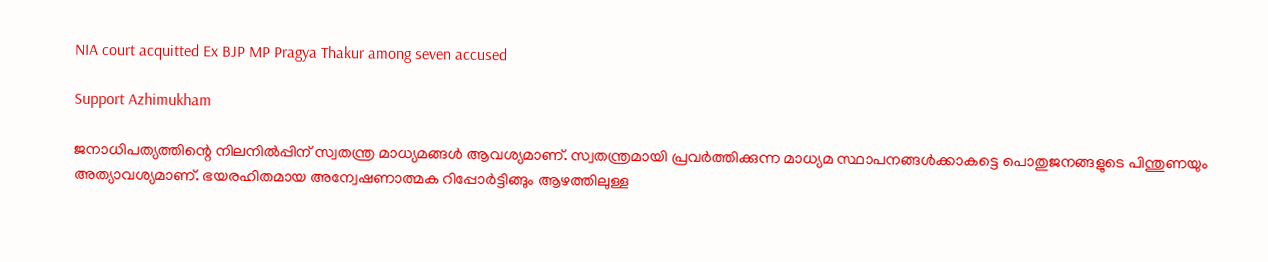NIA court acquitted Ex BJP MP Pragya Thakur among seven accused

Support Azhimukham

ജനാധിപത്യത്തിന്റെ നിലനിൽപ്പിന് സ്വതന്ത്ര മാധ്യമങ്ങൾ ആവശ്യമാണ്. സ്വതന്ത്രമായി പ്രവർത്തിക്കുന്ന മാധ്യമ സ്ഥാപനങ്ങൾക്കാകട്ടെ പൊതുജനങ്ങളുടെ പിന്തുണയും അത്യാവശ്യമാണ്. ഭയരഹിതമായ അന്വേഷണാത്മക റിപ്പോർട്ടിങ്ങും ആഴത്തിലുള്ള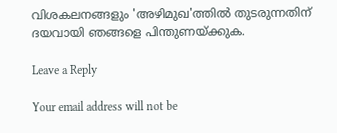വിശകലനങ്ങളും 'അഴിമുഖ'ത്തിൽ തുടരുന്നതിന് ദയവായി ഞങ്ങളെ പിന്തുണയ്ക്കുക.

Leave a Reply

Your email address will not be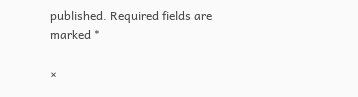published. Required fields are marked *

×